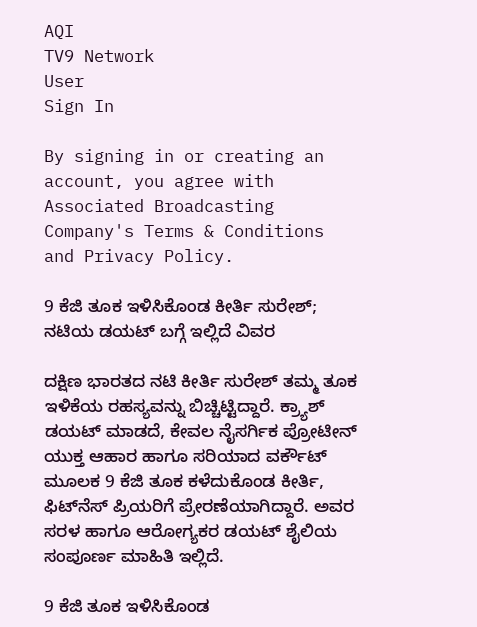AQI
TV9 Network
User
Sign In

By signing in or creating an account, you agree with Associated Broadcasting Company's Terms & Conditions and Privacy Policy.

9 ಕೆಜಿ ತೂಕ ಇಳಿಸಿಕೊಂಡ ಕೀರ್ತಿ ಸುರೇಶ್; ನಟಿಯ ಡಯಟ್ ಬಗ್ಗೆ ಇಲ್ಲಿದೆ ವಿವರ

ದಕ್ಷಿಣ ಭಾರತದ ನಟಿ ಕೀರ್ತಿ ಸುರೇಶ್ ತಮ್ಮ ತೂಕ ಇಳಿಕೆಯ ರಹಸ್ಯವನ್ನು ಬಿಚ್ಚಿಟ್ಟಿದ್ದಾರೆ. ಕ್ರ್ಯಾಶ್ ಡಯಟ್ ಮಾಡದೆ, ಕೇವಲ ನೈಸರ್ಗಿಕ ಪ್ರೋಟೀನ್ ಯುಕ್ತ ಆಹಾರ ಹಾಗೂ ಸರಿಯಾದ ವರ್ಕೌಟ್ ಮೂಲಕ 9 ಕೆಜಿ ತೂಕ ಕಳೆದುಕೊಂಡ ಕೀರ್ತಿ, ಫಿಟ್‌ನೆಸ್ ಪ್ರಿಯರಿಗೆ ಪ್ರೇರಣೆಯಾಗಿದ್ದಾರೆ. ಅವರ ಸರಳ ಹಾಗೂ ಆರೋಗ್ಯಕರ ಡಯಟ್ ಶೈಲಿಯ ಸಂಪೂರ್ಣ ಮಾಹಿತಿ ಇಲ್ಲಿದೆ.

9 ಕೆಜಿ ತೂಕ ಇಳಿಸಿಕೊಂಡ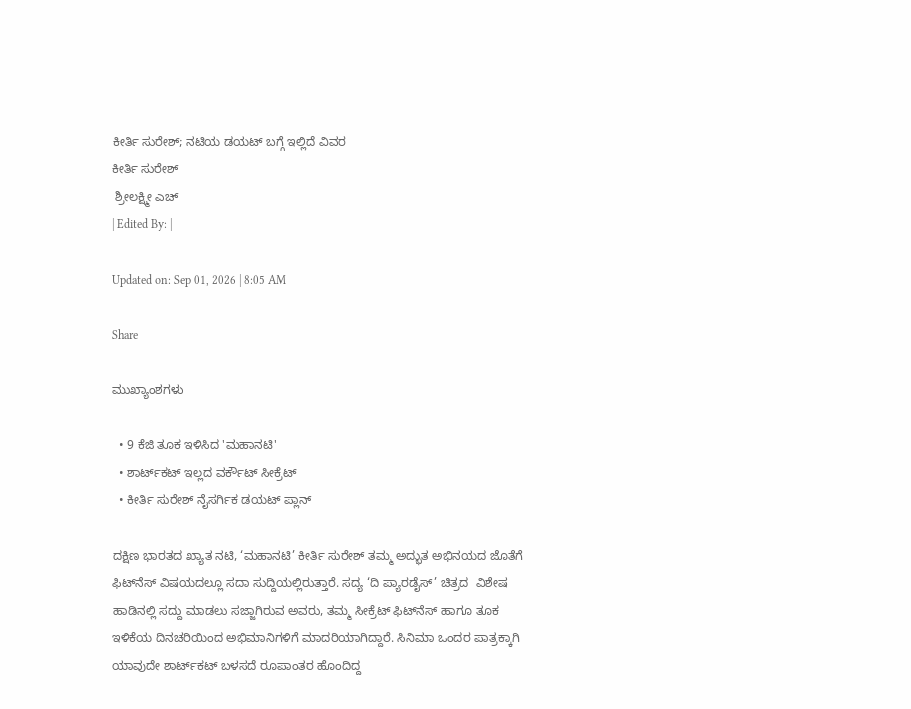ಕೀರ್ತಿ ಸುರೇಶ್; ನಟಿಯ ಡಯಟ್ ಬಗ್ಗೆ ಇಲ್ಲಿದೆ ವಿವರ
ಕೀರ್ತಿ ಸುರೇಶ್
 ಶ್ರೀಲಕ್ಷ್ಮೀ ಎಚ್
| Edited By: |

Updated on: Sep 01, 2026 | 8:05 AM

Share

ಮುಖ್ಯಾಂಶಗಳು

  • 9 ಕೆಜಿ ತೂಕ ಇಳಿಸಿದ 'ಮಹಾನಟಿ'
  • ಶಾರ್ಟ್‌ಕಟ್ ಇಲ್ಲದ ವರ್ಕೌಟ್ ಸೀಕ್ರೆಟ್
  • ಕೀರ್ತಿ ಸುರೇಶ್ ನೈಸರ್ಗಿಕ ಡಯಟ್ ಪ್ಲಾನ್

ದಕ್ಷಿಣ ಭಾರತದ ಖ್ಯಾತ ನಟಿ, ‘ಮಹಾನಟಿ’ ಕೀರ್ತಿ ಸುರೇಶ್ ತಮ್ಮ ಅದ್ಭುತ ಅಭಿನಯದ ಜೊತೆಗೆ ಫಿಟ್‌ನೆಸ್ ವಿಷಯದಲ್ಲೂ ಸದಾ ಸುದ್ದಿಯಲ್ಲಿರುತ್ತಾರೆ. ಸದ್ಯ ‘ದಿ ಪ್ಯಾರಡೈಸ್’ ಚಿತ್ರದ  ವಿಶೇಷ ಹಾಡಿನಲ್ಲಿ ಸದ್ದು ಮಾಡಲು ಸಜ್ಜಾಗಿರುವ ಅವರು, ತಮ್ಮ ಸೀಕ್ರೆಟ್ ಫಿಟ್‌ನೆಸ್ ಹಾಗೂ ತೂಕ ಇಳಿಕೆಯ ದಿನಚರಿಯಿಂದ ಅಭಿಮಾನಿಗಳಿಗೆ ಮಾದರಿಯಾಗಿದ್ದಾರೆ. ಸಿನಿಮಾ ಒಂದರ ಪಾತ್ರಕ್ಕಾಗಿ ಯಾವುದೇ ಶಾರ್ಟ್‌ಕಟ್ ಬಳಸದೆ ರೂಪಾಂತರ ಹೊಂದಿದ್ದ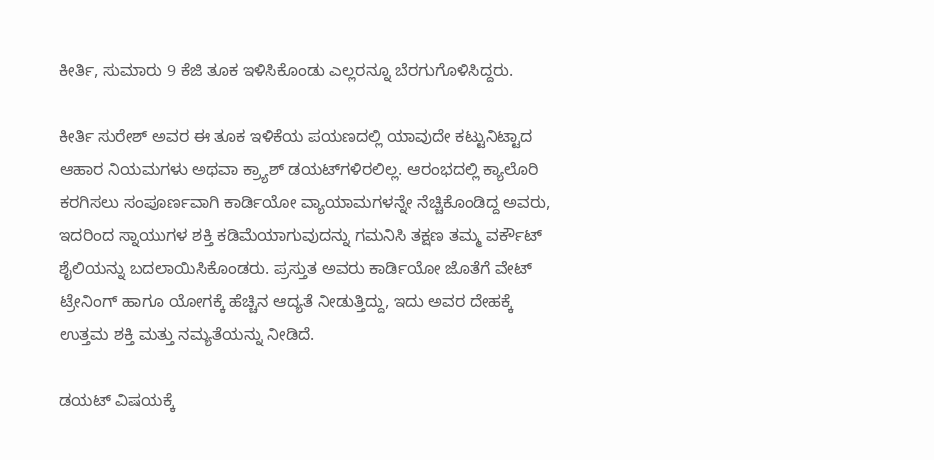ಕೀರ್ತಿ, ಸುಮಾರು 9 ಕೆಜಿ ತೂಕ ಇಳಿಸಿಕೊಂಡು ಎಲ್ಲರನ್ನೂ ಬೆರಗುಗೊಳಿಸಿದ್ದರು.

ಕೀರ್ತಿ ಸುರೇಶ್ ಅವರ ಈ ತೂಕ ಇಳಿಕೆಯ ಪಯಣದಲ್ಲಿ ಯಾವುದೇ ಕಟ್ಟುನಿಟ್ಟಾದ ಆಹಾರ ನಿಯಮಗಳು ಅಥವಾ ಕ್ರ್ಯಾಶ್ ಡಯಟ್‌ಗಳಿರಲಿಲ್ಲ. ಆರಂಭದಲ್ಲಿ ಕ್ಯಾಲೊರಿ ಕರಗಿಸಲು ಸಂಪೂರ್ಣವಾಗಿ ಕಾರ್ಡಿಯೋ ವ್ಯಾಯಾಮಗಳನ್ನೇ ನೆಚ್ಚಿಕೊಂಡಿದ್ದ ಅವರು, ಇದರಿಂದ ಸ್ನಾಯುಗಳ ಶಕ್ತಿ ಕಡಿಮೆಯಾಗುವುದನ್ನು ಗಮನಿಸಿ ತಕ್ಷಣ ತಮ್ಮ ವರ್ಕೌಟ್ ಶೈಲಿಯನ್ನು ಬದಲಾಯಿಸಿಕೊಂಡರು. ಪ್ರಸ್ತುತ ಅವರು ಕಾರ್ಡಿಯೋ ಜೊತೆಗೆ ವೇಟ್ ಟ್ರೇನಿಂಗ್ ಹಾಗೂ ಯೋಗಕ್ಕೆ ಹೆಚ್ಚಿನ ಆದ್ಯತೆ ನೀಡುತ್ತಿದ್ದು, ಇದು ಅವರ ದೇಹಕ್ಕೆ ಉತ್ತಮ ಶಕ್ತಿ ಮತ್ತು ನಮ್ಯತೆಯನ್ನು ನೀಡಿದೆ.

ಡಯಟ್ ವಿಷಯಕ್ಕೆ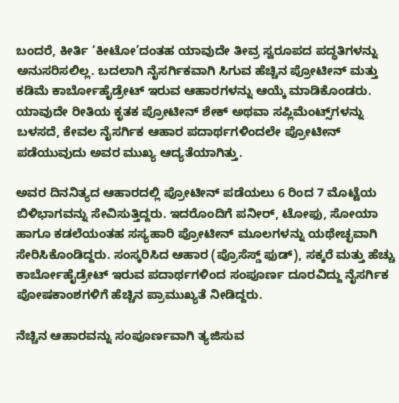ಬಂದರೆ, ಕೀರ್ತಿ ‘ಕೀಟೋ’ದಂತಹ ಯಾವುದೇ ತೀವ್ರ ಸ್ವರೂಪದ ಪದ್ಧತಿಗಳನ್ನು ಅನುಸರಿಸಲಿಲ್ಲ. ಬದಲಾಗಿ ನೈಸರ್ಗಿಕವಾಗಿ ಸಿಗುವ ಹೆಚ್ಚಿನ ಪ್ರೋಟೀನ್ ಮತ್ತು ಕಡಿಮೆ ಕಾರ್ಬೋಹೈಡ್ರೇಟ್ ಇರುವ ಆಹಾರಗಳನ್ನು ಆಯ್ಕೆ ಮಾಡಿಕೊಂಡರು. ಯಾವುದೇ ರೀತಿಯ ಕೃತಕ ಪ್ರೋಟೀನ್ ಶೇಕ್ ಅಥವಾ ಸಪ್ಲಿಮೆಂಟ್ಸ್‌ಗಳನ್ನು ಬಳಸದೆ, ಕೇವಲ ನೈಸರ್ಗಿಕ ಆಹಾರ ಪದಾರ್ಥಗಳಿಂದಲೇ ಪ್ರೋಟೀನ್ ಪಡೆಯುವುದು ಅವರ ಮುಖ್ಯ ಆದ್ಯತೆಯಾಗಿತ್ತು.

ಅವರ ದಿನನಿತ್ಯದ ಆಹಾರದಲ್ಲಿ ಪ್ರೋಟೀನ್ ಪಡೆಯಲು 6 ರಿಂದ 7 ಮೊಟ್ಟೆಯ ಬಿಳಿಭಾಗವನ್ನು ಸೇವಿಸುತ್ತಿದ್ದರು. ಇದರೊಂದಿಗೆ ಪನೀರ್, ಟೋಫು, ಸೋಯಾ ಹಾಗೂ ಕಡಲೆಯಂತಹ ಸಸ್ಯಹಾರಿ ಪ್ರೋಟೀನ್ ಮೂಲಗಳನ್ನು ಯಥೇಚ್ಛವಾಗಿ ಸೇರಿಸಿಕೊಂಡಿದ್ದರು. ಸಂಸ್ಕರಿಸಿದ ಆಹಾರ (ಪ್ರೊಸೆಸ್ಡ್ ಫುಡ್), ಸಕ್ಕರೆ ಮತ್ತು ಹೆಚ್ಚು ಕಾರ್ಬೋಹೈಡ್ರೇಟ್ ಇರುವ ಪದಾರ್ಥಗಳಿಂದ ಸಂಪೂರ್ಣ ದೂರವಿದ್ದು ನೈಸರ್ಗಿಕ ಪೋಷಕಾಂಶಗಳಿಗೆ ಹೆಚ್ಚಿನ ಪ್ರಾಮುಖ್ಯತೆ ನೀಡಿದ್ದರು.

ನೆಚ್ಚಿನ ಆಹಾರವನ್ನು ಸಂಪೂರ್ಣವಾಗಿ ತ್ಯಜಿಸುವ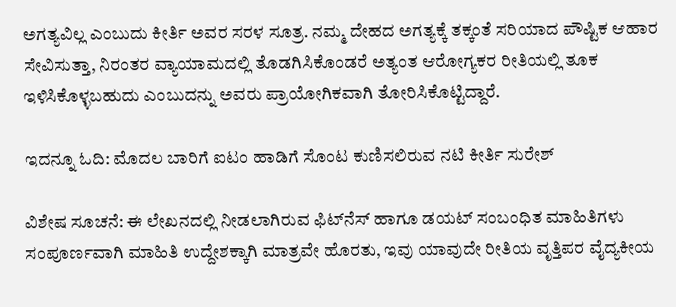ಅಗತ್ಯವಿಲ್ಲ ಎಂಬುದು ಕೀರ್ತಿ ಅವರ ಸರಳ ಸೂತ್ರ. ನಮ್ಮ ದೇಹದ ಅಗತ್ಯಕ್ಕೆ ತಕ್ಕಂತೆ ಸರಿಯಾದ ಪೌಷ್ಟಿಕ ಆಹಾರ ಸೇವಿಸುತ್ತಾ, ನಿರಂತರ ವ್ಯಾಯಾಮದಲ್ಲಿ ತೊಡಗಿಸಿಕೊಂಡರೆ ಅತ್ಯಂತ ಆರೋಗ್ಯಕರ ರೀತಿಯಲ್ಲಿ ತೂಕ ಇಳಿಸಿಕೊಳ್ಳಬಹುದು ಎಂಬುದನ್ನು ಅವರು ಪ್ರಾಯೋಗಿಕವಾಗಿ ತೋರಿಸಿಕೊಟ್ಟಿದ್ದಾರೆ.

ಇದನ್ನೂ ಓದಿ: ಮೊದಲ ಬಾರಿಗೆ ಐಟಂ ಹಾಡಿಗೆ ಸೊಂಟ ಕುಣಿಸಲಿರುವ ನಟಿ ಕೀರ್ತಿ ಸುರೇಶ್

ವಿಶೇಷ ಸೂಚನೆ: ಈ ಲೇಖನದಲ್ಲಿ ನೀಡಲಾಗಿರುವ ಫಿಟ್‌ನೆಸ್ ಹಾಗೂ ಡಯಟ್ ಸಂಬಂಧಿತ ಮಾಹಿತಿಗಳು ಸಂಪೂರ್ಣವಾಗಿ ಮಾಹಿತಿ ಉದ್ದೇಶಕ್ಕಾಗಿ ಮಾತ್ರವೇ ಹೊರತು, ಇವು ಯಾವುದೇ ರೀತಿಯ ವೃತ್ತಿಪರ ವೈದ್ಯಕೀಯ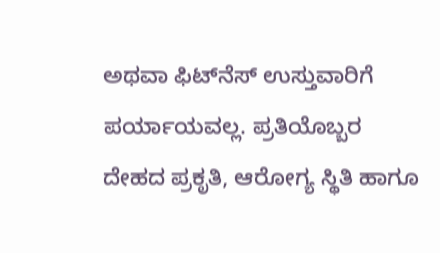ಅಥವಾ ಫಿಟ್‌ನೆಸ್ ಉಸ್ತುವಾರಿಗೆ ಪರ್ಯಾಯವಲ್ಲ. ಪ್ರತಿಯೊಬ್ಬರ ದೇಹದ ಪ್ರಕೃತಿ, ಆರೋಗ್ಯ ಸ್ಥಿತಿ ಹಾಗೂ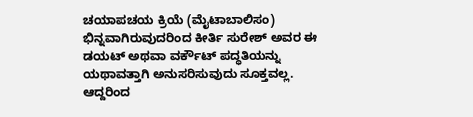ಚಯಾಪಚಯ ಕ್ರಿಯೆ (ಮೈಟಾಬಾಲಿಸಂ) ಭಿನ್ನವಾಗಿರುವುದರಿಂದ ಕೀರ್ತಿ ಸುರೇಶ್ ಅವರ ಈ ಡಯಟ್ ಅಥವಾ ವರ್ಕೌಟ್ ಪದ್ಧತಿಯನ್ನು ಯಥಾವತ್ತಾಗಿ ಅನುಸರಿಸುವುದು ಸೂಕ್ತವಲ್ಲ. ಆದ್ದರಿಂದ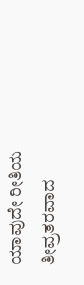ಯಾವುದೇ ರೀತಿಯ ತೀವ್ರತರವಾದ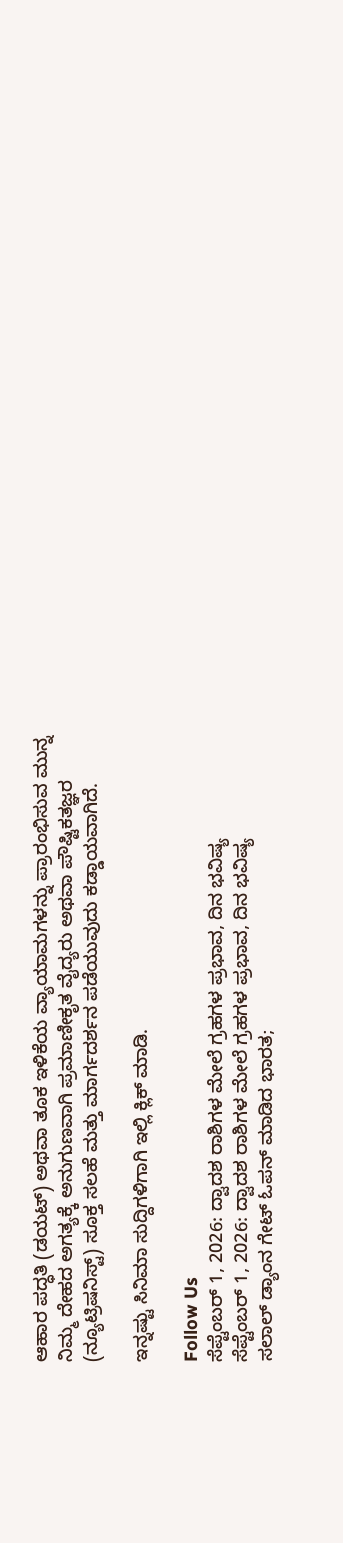ಆಹಾರ ಪದ್ಧತಿ (ಡಯಟ್) ಅಥವಾ ತೂಕ ಇಳಿಕೆಯ ವ್ಯಾಯಾಮಗಳನ್ನು ಪ್ರಾರಂಭಿಸುವ ಮುನ್ನ ನಿಮ್ಮ ದೇಹದ ಅಗತ್ಯಕ್ಕೆ ಅನುಗುಣವಾಗಿ ಪ್ರಮಾಣೀಕೃತ ವೈದ್ಯರು ಅಥವಾ ಪೌಷ್ಟಿಕತಜ್ಞರ (ನ್ಯೂಟ್ರಿಷನಿಸ್ಟ್) ಸೂಕ್ತ ಸಲಹೆ ಮತ್ತು ಮಾರ್ಗದರ್ಶನ ಪಡೆಯುವುದು ಕಡ್ಡಾಯವಾಗಿದೆ.

ಇನ್ನಷ್ಟು ಸಿನಿಮಾ ಸುದ್ದಿಗಳಿಗಾಗಿ ಇಲ್ಲಿ ಕ್ಲಿಕ್ ಮಾಡಿ.

Follow Us
ಸೆಪ್ಟೆಂಬರ್ 1, 2026: ದ್ವಾದಶ ರಾಶಿಗಳ ಮೇಲೆ ಗ್ರಹಗಳ ಪ್ರಭಾವ, ದಿನ ಭವಿಷ್ಯ
ಸೆಪ್ಟೆಂಬರ್ 1, 2026: ದ್ವಾದಶ ರಾಶಿಗಳ ಮೇಲೆ ಗ್ರಹಗಳ ಪ್ರಭಾವ, ದಿನ ಭವಿಷ್ಯ
ಸಲಾಲ್ ಡ್ಯಾಂನ ಗೇಟ್ ಓಪನ್ ಮಾಡಿದ ಭಾರತ;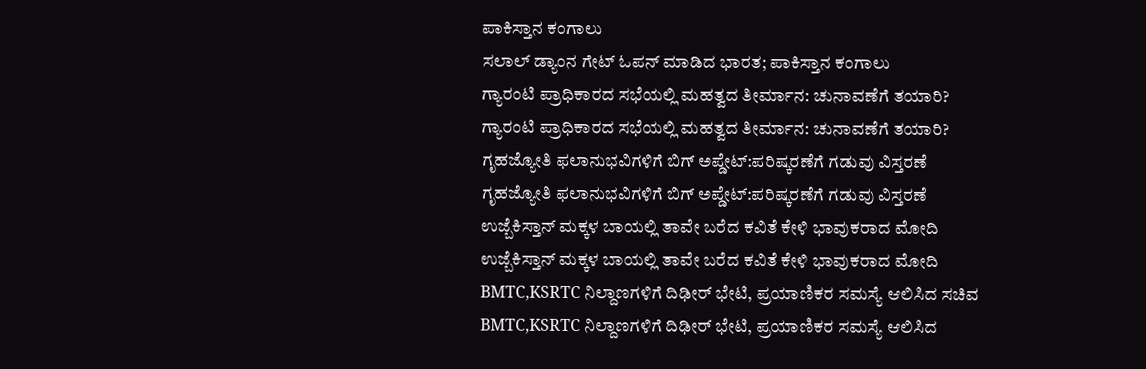ಪಾಕಿಸ್ತಾನ ಕಂಗಾಲು
ಸಲಾಲ್ ಡ್ಯಾಂನ ಗೇಟ್ ಓಪನ್ ಮಾಡಿದ ಭಾರತ; ಪಾಕಿಸ್ತಾನ ಕಂಗಾಲು
ಗ್ಯಾರಂಟಿ ಪ್ರಾಧಿಕಾರದ ಸಭೆಯಲ್ಲಿ ಮಹತ್ವದ ತೀರ್ಮಾನ: ಚುನಾವಣೆಗೆ ತಯಾರಿ?
ಗ್ಯಾರಂಟಿ ಪ್ರಾಧಿಕಾರದ ಸಭೆಯಲ್ಲಿ ಮಹತ್ವದ ತೀರ್ಮಾನ: ಚುನಾವಣೆಗೆ ತಯಾರಿ?
ಗೃಹಜ್ಯೋತಿ ಫಲಾನುಭವಿಗಳಿಗೆ ಬಿಗ್ ಅಪ್ಡೇಟ್:ಪರಿಷ್ಕರಣೆಗೆ ಗಡುವು ವಿಸ್ತರಣೆ
ಗೃಹಜ್ಯೋತಿ ಫಲಾನುಭವಿಗಳಿಗೆ ಬಿಗ್ ಅಪ್ಡೇಟ್:ಪರಿಷ್ಕರಣೆಗೆ ಗಡುವು ವಿಸ್ತರಣೆ
ಉಜ್ಬೆಕಿಸ್ತಾನ್‌ ಮಕ್ಕಳ ಬಾಯಲ್ಲಿ ತಾವೇ ಬರೆದ ಕವಿತೆ ಕೇಳಿ ಭಾವುಕರಾದ ಮೋದಿ
ಉಜ್ಬೆಕಿಸ್ತಾನ್‌ ಮಕ್ಕಳ ಬಾಯಲ್ಲಿ ತಾವೇ ಬರೆದ ಕವಿತೆ ಕೇಳಿ ಭಾವುಕರಾದ ಮೋದಿ
BMTC,KSRTC ನಿಲ್ದಾಣಗಳಿಗೆ ದಿಢೀರ್ ಭೇಟಿ, ಪ್ರಯಾಣಿಕರ ಸಮಸ್ಯೆ ಆಲಿಸಿದ ಸಚಿವ
BMTC,KSRTC ನಿಲ್ದಾಣಗಳಿಗೆ ದಿಢೀರ್ ಭೇಟಿ, ಪ್ರಯಾಣಿಕರ ಸಮಸ್ಯೆ ಆಲಿಸಿದ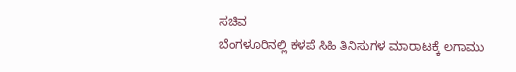ಸಚಿವ
ಬೆಂಗಳೂರಿನಲ್ಲಿ ಕಳಪೆ ಸಿಹಿ ತಿನಿಸುಗಳ ಮಾರಾಟಕ್ಕೆ ಲಗಾಮು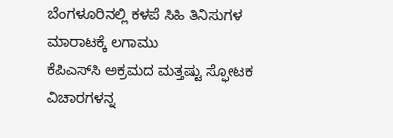ಬೆಂಗಳೂರಿನಲ್ಲಿ ಕಳಪೆ ಸಿಹಿ ತಿನಿಸುಗಳ ಮಾರಾಟಕ್ಕೆ ಲಗಾಮು
ಕೆಪಿಎಸ್‌ಸಿ ಅಕ್ರಮದ ಮತ್ತಷ್ಟು ಸ್ಫೋಟಕ ವಿಚಾರಗಳನ್ನ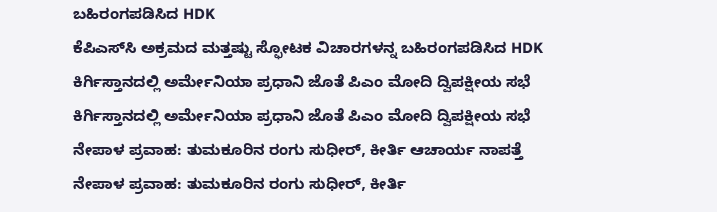ಬಹಿರಂಗಪಡಿಸಿದ HDK
ಕೆಪಿಎಸ್‌ಸಿ ಅಕ್ರಮದ ಮತ್ತಷ್ಟು ಸ್ಫೋಟಕ ವಿಚಾರಗಳನ್ನ ಬಹಿರಂಗಪಡಿಸಿದ HDK
ಕಿರ್ಗಿಸ್ತಾನದಲ್ಲಿ ಅರ್ಮೇನಿಯಾ ಪ್ರಧಾನಿ ಜೊತೆ ಪಿಎಂ ಮೋದಿ ದ್ವಿಪಕ್ಷೀಯ ಸಭೆ
ಕಿರ್ಗಿಸ್ತಾನದಲ್ಲಿ ಅರ್ಮೇನಿಯಾ ಪ್ರಧಾನಿ ಜೊತೆ ಪಿಎಂ ಮೋದಿ ದ್ವಿಪಕ್ಷೀಯ ಸಭೆ
ನೇಪಾಳ ಪ್ರವಾಹ: ತುಮಕೂರಿನ ರಂಗು ಸುಧೀರ್, ಕೀರ್ತಿ ಆಚಾರ್ಯ ನಾಪತ್ತೆ
ನೇಪಾಳ ಪ್ರವಾಹ: ತುಮಕೂರಿನ ರಂಗು ಸುಧೀರ್, ಕೀರ್ತಿ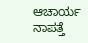ಆಚಾರ್ಯ ನಾಪತ್ತೆ